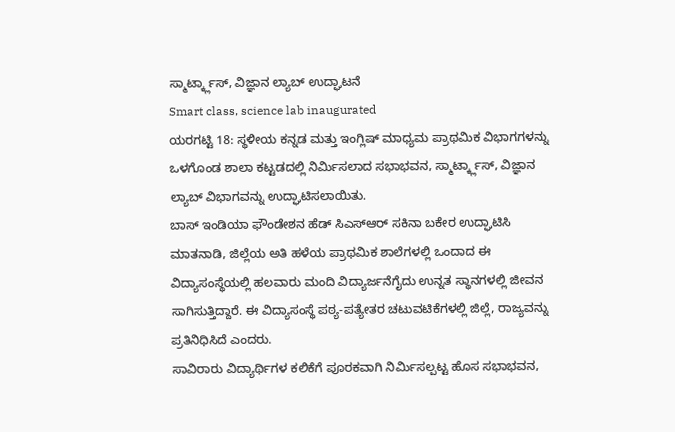ಸ್ಮಾರ್ಟ್ಕ್ಲಾಸ್, ವಿಜ್ಞಾನ ಲ್ಯಾಬ್ ಉದ್ಘಾಟನೆ
Smart class, science lab inaugurated
ಯರಗಟ್ಟಿ 18: ಸ್ಥಳೀಯ ಕನ್ನಡ ಮತ್ತು ಇಂಗ್ಲಿಷ್ ಮಾಧ್ಯಮ ಪ್ರಾಥಮಿಕ ವಿಭಾಗಗಳನ್ನು ಒಳಗೊಂಡ ಶಾಲಾ ಕಟ್ಟಡದಲ್ಲಿ ನಿರ್ಮಿಸಲಾದ ಸಭಾಭವನ, ಸ್ಮಾರ್ಟ್ಕ್ಲಾಸ್, ವಿಜ್ಞಾನ ಲ್ಯಾಬ್ ವಿಭಾಗವನ್ನು ಉದ್ಘಾಟಿಸಲಾಯಿತು.
ಬಾಸ್ ಇಂಡಿಯಾ ಫೌಂಡೇಶನ ಹೆಡ್ ಸಿಎಸ್ಆರ್ ಸಕಿನಾ ಬಕೇರ ಉದ್ಘಾಟಿಸಿ ಮಾತನಾಡಿ, ಜಿಲ್ಲೆಯ ಅತಿ ಹಳೆಯ ಪ್ರಾಥಮಿಕ ಶಾಲೆಗಳಲ್ಲಿ ಒಂದಾದ ಈ ವಿದ್ಯಾಸಂಸ್ಥೆಯಲ್ಲಿ ಹಲವಾರು ಮಂದಿ ವಿದ್ಯಾರ್ಜನೆಗೈದು ಉನ್ನತ ಸ್ಥಾನಗಳಲ್ಲಿ ಜೀವನ ಸಾಗಿಸುತ್ತಿದ್ದಾರೆ. ಈ ವಿದ್ಯಾಸಂಸ್ಥೆ ಪಠ್ಯ-ಪತ್ಯೇತರ ಚಟುವಟಿಕೆಗಳಲ್ಲಿ ಜಿಲ್ಲೆ, ರಾಜ್ಯವನ್ನು ಪ್ರತಿನಿಧಿಸಿದೆ ಎಂದರು.
ಸಾವಿರಾರು ವಿದ್ಯಾರ್ಥಿಗಳ ಕಲಿಕೆಗೆ ಪೂರಕವಾಗಿ ನಿರ್ಮಿಸಲ್ಪಟ್ಟ ಹೊಸ ಸಭಾಭವನ,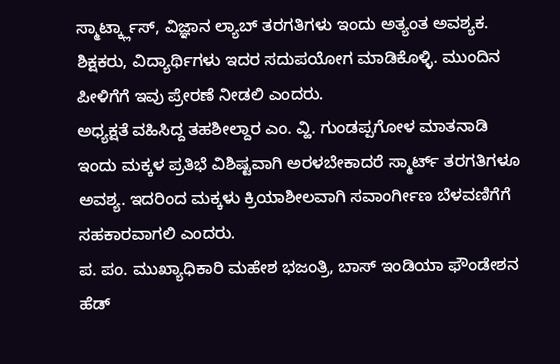ಸ್ಮಾರ್ಟ್ಕ್ಲಾಸ್, ವಿಜ್ಞಾನ ಲ್ಯಾಬ್ ತರಗತಿಗಳು ಇಂದು ಅತ್ಯಂತ ಅವಶ್ಯಕ. ಶಿಕ್ಷಕರು, ವಿದ್ಯಾರ್ಥಿಗಳು ಇದರ ಸದುಪಯೋಗ ಮಾಡಿಕೊಳ್ಳಿ. ಮುಂದಿನ ಪೀಳಿಗೆಗೆ ಇವು ಪ್ರೇರಣೆ ನೀಡಲಿ ಎಂದರು.
ಅಧ್ಯಕ್ಷತೆ ವಹಿಸಿದ್ದ ತಹಶೀಲ್ದಾರ ಎಂ. ವ್ಹಿ. ಗುಂಡಪ್ಪಗೋಳ ಮಾತನಾಡಿ ಇಂದು ಮಕ್ಕಳ ಪ್ರತಿಭೆ ವಿಶಿಷ್ಟವಾಗಿ ಅರಳಬೇಕಾದರೆ ಸ್ಮಾರ್ಟ್ ತರಗತಿಗಳೂ ಅವಶ್ಯ. ಇದರಿಂದ ಮಕ್ಕಳು ಕ್ರಿಯಾಶೀಲವಾಗಿ ಸವಾಂರ್ಗೀಣ ಬೆಳವಣಿಗೆಗೆ ಸಹಕಾರವಾಗಲಿ ಎಂದರು.
ಪ. ಪಂ. ಮುಖ್ಯಾಧಿಕಾರಿ ಮಹೇಶ ಭಜಂತ್ರಿ, ಬಾಸ್ ಇಂಡಿಯಾ ಫೌಂಡೇಶನ ಹೆಡ್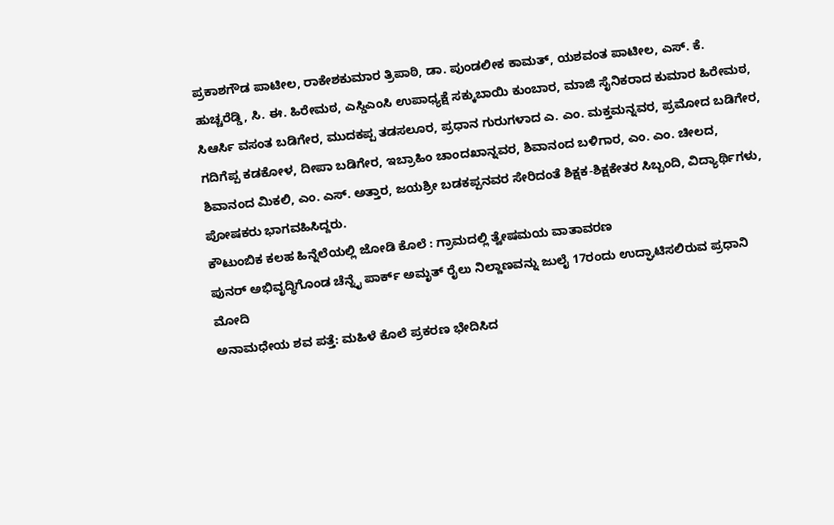ಪ್ರಕಾಶಗೌಡ ಪಾಟೀಲ, ರಾಕೇಶಕುಮಾರ ತ್ರಿಪಾಠಿ, ಡಾ. ಪುಂಡಲೀಕ ಕಾಮತ್, ಯಶವಂತ ಪಾಟೀಲ, ಎಸ್. ಕೆ. ಹುಚ್ಚರೆಡ್ಡಿ, ಸಿ. ಈ. ಹಿರೇಮಠ, ಎಸ್ಡಿಎಂಸಿ ಉಪಾಧ್ಯಕ್ಷೆ ಸಕ್ಕುಬಾಯಿ ಕುಂಬಾರ, ಮಾಜಿ ಸೈನಿಕರಾದ ಕುಮಾರ ಹಿರೇಮಠ, ಸಿಆರ್ಸಿ ವಸಂತ ಬಡಿಗೇರ, ಮುದಕಪ್ಪ ತಡಸಲೂರ, ಪ್ರಧಾನ ಗುರುಗಳಾದ ಎ. ಎಂ. ಮಕ್ತಮನ್ನವರ, ಪ್ರಮೋದ ಬಡಿಗೇರ, ಗದಿಗೆಪ್ಪ ಕಡಕೋಳ, ದೀಪಾ ಬಡಿಗೇರ, ಇಬ್ರಾಹಿಂ ಚಾಂದಖಾನ್ನವರ, ಶಿವಾನಂದ ಬಳಿಗಾರ, ಎಂ. ಎಂ. ಚೀಲದ, ಶಿವಾನಂದ ಮಿಕಲಿ, ಎಂ. ಎಸ್. ಅತ್ತಾರ, ಜಯಶ್ರೀ ಬಡಕಪ್ಪನವರ ಸೇರಿದಂತೆ ಶಿಕ್ಷಕ-ಶಿಕ್ಷಕೇತರ ಸಿಬ್ಬಂದಿ, ವಿದ್ಯಾರ್ಥಿಗಳು, ಪೋಷಕರು ಭಾಗವಹಿಸಿದ್ದರು.
ಕೌಟುಂಬಿಕ ಕಲಹ ಹಿನ್ನೆಲೆಯಲ್ಲಿ ಜೋಡಿ ಕೊಲೆ : ಗ್ರಾಮದಲ್ಲಿ ತ್ವೇಷಮಯ ವಾತಾವರಣ
ಪುನರ್ ಅಭಿವೃದ್ಧಿಗೊಂಡ ಚೆನ್ನೈ ಪಾರ್ಕ್ ಅಮೃತ್ ರೈಲು ನಿಲ್ದಾಣವನ್ನು ಜುಲೈ 17ರಂದು ಉದ್ಘಾಟಿಸಲಿರುವ ಪ್ರಧಾನಿ ಮೋದಿ
ಅನಾಮಧೇಯ ಶವ ಪತ್ತೆ: ಮಹಿಳೆ ಕೊಲೆ ಪ್ರಕರಣ ಭೇದಿಸಿದ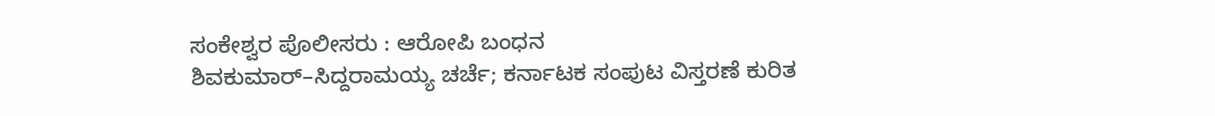ಸಂಕೇಶ್ವರ ಪೊಲೀಸರು : ಆರೋಪಿ ಬಂಧನ
ಶಿವಕುಮಾರ್–ಸಿದ್ದರಾಮಯ್ಯ ಚರ್ಚೆ; ಕರ್ನಾಟಕ ಸಂಪುಟ ವಿಸ್ತರಣೆ ಕುರಿತ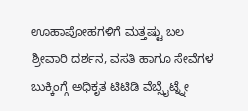ಊಹಾಪೋಹಗಳಿಗೆ ಮತ್ತಷ್ಟು ಬಲ
ಶ್ರೀವಾರಿ ದರ್ಶನ, ವಸತಿ ಹಾಗೂ ಸೇವೆಗಳ ಬುಕ್ಕಿಂಗ್ಗೆ ಅಧಿಕೃತ ಟಿಟಿಡಿ ವೆಬ್ಸೈಟ್ನ್ನೇ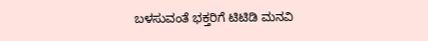ಬಳಸುವಂತೆ ಭಕ್ತರಿಗೆ ಟಿಟಿಡಿ ಮನವಿ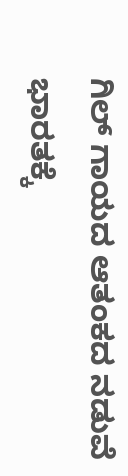ಗಿಲ್ ಗಾಯದ ಆತಂಕದ ನಡುವೆ ಭಾರತಕ್ಕೆ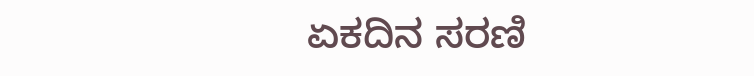ಏಕದಿನ ಸರಣಿ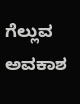ಗೆಲ್ಲುವ ಅವಕಾಶ